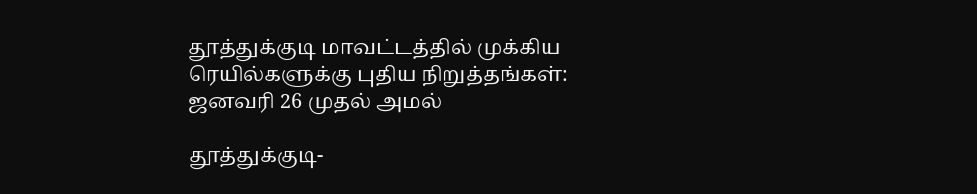தூத்துக்குடி மாவட்டத்தில் முக்கிய ரெயில்களுக்கு புதிய நிறுத்தங்கள்: ஜனவரி 26 முதல் அமல்

தூத்துக்குடி-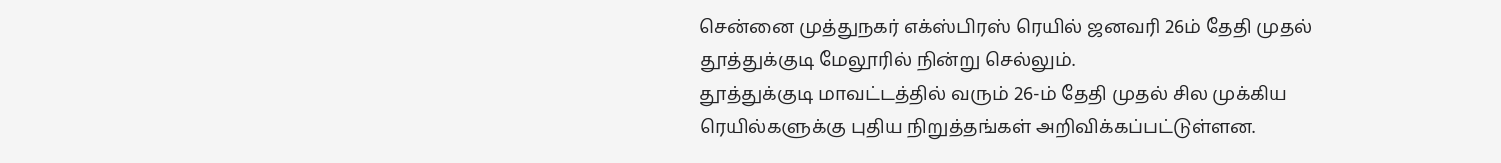சென்னை முத்துநகர் எக்ஸ்பிரஸ் ரெயில் ஜனவரி 26ம் தேதி முதல் தூத்துக்குடி மேலூரில் நின்று செல்லும்.
தூத்துக்குடி மாவட்டத்தில் வரும் 26-ம் தேதி முதல் சில முக்கிய ரெயில்களுக்கு புதிய நிறுத்தங்கள் அறிவிக்கப்பட்டுள்ளன.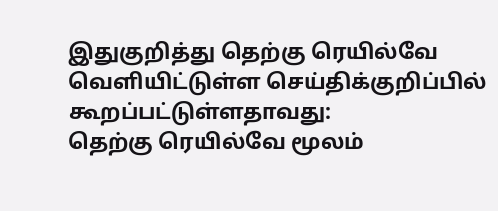இதுகுறித்து தெற்கு ரெயில்வே வெளியிட்டுள்ள செய்திக்குறிப்பில் கூறப்பட்டுள்ளதாவது:
தெற்கு ரெயில்வே மூலம்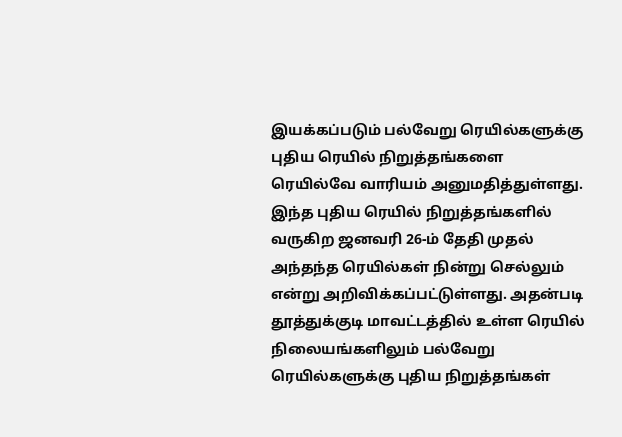இயக்கப்படும் பல்வேறு ரெயில்களுக்கு புதிய ரெயில் நிறுத்தங்களை ரெயில்வே வாரியம் அனுமதித்துள்ளது. இந்த புதிய ரெயில் நிறுத்தங்களில் வருகிற ஜனவரி 26-ம் தேதி முதல் அந்தந்த ரெயில்கள் நின்று செல்லும் என்று அறிவிக்கப்பட்டுள்ளது. அதன்படி தூத்துக்குடி மாவட்டத்தில் உள்ள ரெயில் நிலையங்களிலும் பல்வேறு ரெயில்களுக்கு புதிய நிறுத்தங்கள்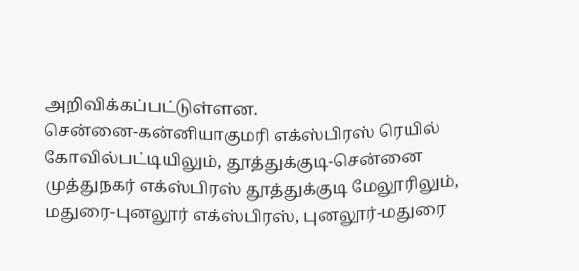அறிவிக்கப்பட்டுள்ளன.
சென்னை-கன்னியாகுமரி எக்ஸ்பிரஸ் ரெயில் கோவில்பட்டியிலும், தூத்துக்குடி-சென்னை முத்துநகர் எக்ஸ்பிரஸ் தூத்துக்குடி மேலூரிலும், மதுரை-புனலூர் எக்ஸ்பிரஸ், புனலூர்-மதுரை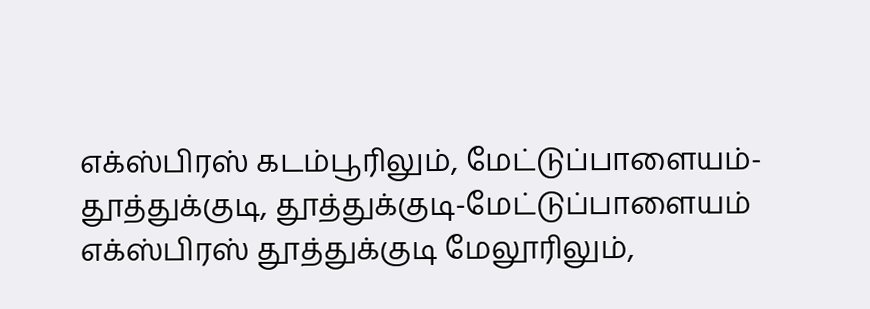எக்ஸ்பிரஸ் கடம்பூரிலும், மேட்டுப்பாளையம்-தூத்துக்குடி, தூத்துக்குடி-மேட்டுப்பாளையம் எக்ஸ்பிரஸ் தூத்துக்குடி மேலூரிலும்,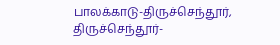பாலக்காடு-திருச்செந்தூர், திருச்செந்தூர்-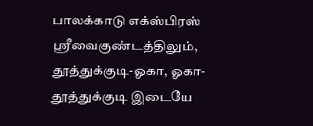பாலக்காடு எக்ஸ்பிரஸ் ஸ்ரீவைகுண்டத்திலும், தூத்துக்குடி-ஓகா, ஓகா-தூத்துக்குடி இடையே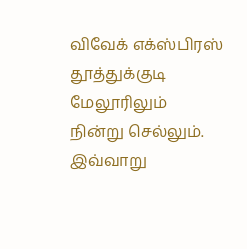விவேக் எக்ஸ்பிரஸ் தூத்துக்குடி மேலூரிலும் நின்று செல்லும்.
இவ்வாறு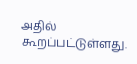அதில் கூறப்பட்டுள்ளது.